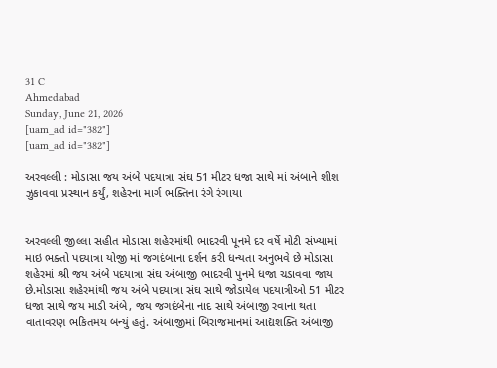31 C
Ahmedabad
Sunday, June 21, 2026
[uam_ad id="382"]
[uam_ad id="382"]

અરવલ્લી : મોડાસા જય અંબે પદયાત્રા સંઘ 51 મીટર ધજા સાથે માં અંબાને શીશ ઝુકાવવા પ્રસ્થાન કર્યું, શહેરના માર્ગ ભક્તિના રંગે રંગાયા


અરવલ્લી જીલ્લા સહીત મોડાસા શહેરમાંથી ભાદરવી પૂનમે દર વર્ષે મોટી સંખ્યામાં માઇ ભક્તો પદયાત્રા યોજી માં જગદંબાના દર્શન કરી ધન્યતા અનુભવે છે મોડાસા શહેરમાં શ્રી જય અંબે પદયાત્રા સંઘ અંબાજી ભાદરવી પુનમે ધજા ચડાવવા જાય છે.મોડાસા શહેરમાંથી જય અંબે પદયાત્રા સંઘ સાથે જોડાયેલ પદયાત્રીઓ 51 મીટર ધજા સાથે જય માડી અંબે, જય જગદંબેના નાદ સાથે અંબાજી રવાના થતા વાતાવરણ ભકિતમય બન્યું હતું. અંબાજીમાં બિરાજમાનમાં આદ્યશક્તિ અંબાજી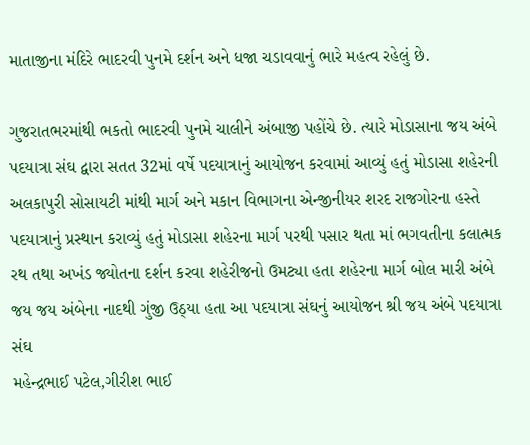માતાજીના મંદિરે ભાદરવી પુનમે દર્શન અને ધજા ચડાવવાનું ભારે મહત્વ રહેલું છે.

ગુજરાતભરમાંથી ભકતો ભાદરવી પુનમે ચાલીને અંબાજી પહોંચે છે. ત્યારે મોડાસાના જય અંબે પદયાત્રા સંઘ દ્વારા સતત 32માં વર્ષે પદયાત્રાનું આયોજન કરવામાં આવ્યું હતું મોડાસા શહેરની અલકાપુરી સોસાયટી માંથી માર્ગ અને મકાન વિભાગના એન્જીનીયર શરદ રાજગોરના હસ્તે પદયાત્રાનું પ્રસ્થાન કરાવ્યું હતું મોડાસા શહેરના માર્ગ પરથી પસાર થતા માં ભગવતીના કલાત્મક રથ તથા અખંડ જ્યોતના દર્શન કરવા શહેરીજનો ઉમટ્યા હતા શહેરના માર્ગ બોલ મારી અંબે જય જય અંબેના નાદથી ગુંજી ઉઠ્યા હતા આ પદયાત્રા સંઘનું આયોજન શ્રી જય અંબે પદયાત્રા સંઘ
મહેન્દ્રભાઈ પટેલ,ગીરીશ ભાઈ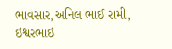ભાવસાર,અનિલ ભાઈ રામી, ઇશ્વરભાઇ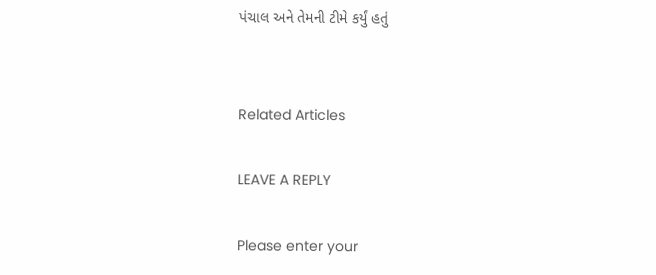પંચાલ અને તેમની ટીમે કર્યું હતું


Related Articles

LEAVE A REPLY

Please enter your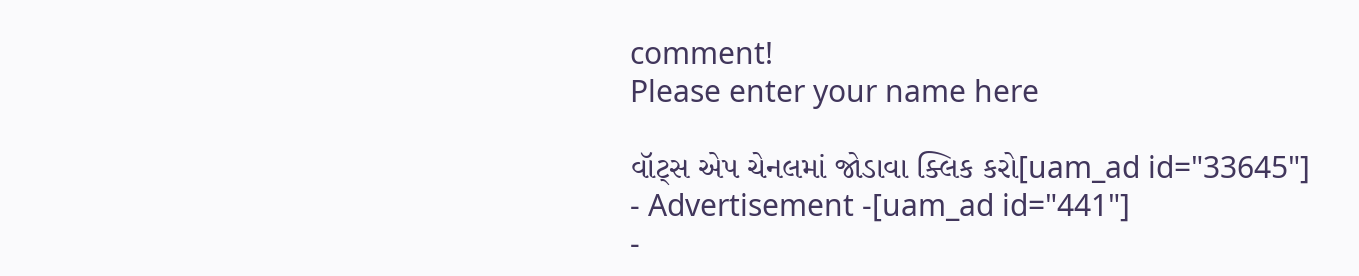comment!
Please enter your name here

વૉટ્સ એપ ચેનલમાં જોડાવા ક્લિક કરો[uam_ad id="33645"]
- Advertisement -[uam_ad id="441"]
-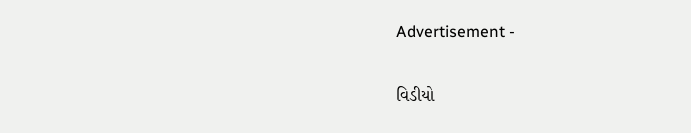Advertisement -

વિડીયો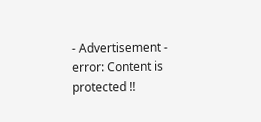- Advertisement -
error: Content is protected !!